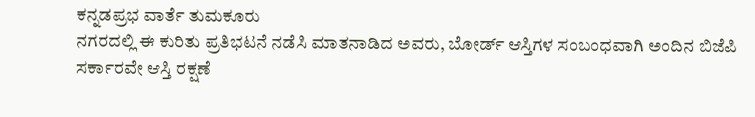ಕನ್ನಡಪ್ರಭ ವಾರ್ತೆ ತುಮಕೂರು
ನಗರದಲ್ಲಿ ಈ ಕುರಿತು ಪ್ರತಿಭಟನೆ ನಡೆಸಿ ಮಾತನಾಡಿದ ಅವರು, ಬೋರ್ಡ್ ಆಸ್ತಿಗಳ ಸಂಬಂಧವಾಗಿ ಅಂದಿನ ಬಿಜೆಪಿ ಸರ್ಕಾರವೇ ಆಸ್ತಿ ರಕ್ಷಣೆ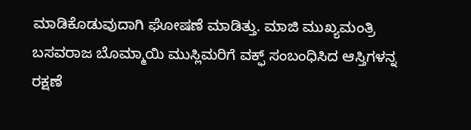ಮಾಡಿಕೊಡುವುದಾಗಿ ಘೋಷಣೆ ಮಾಡಿತ್ತು. ಮಾಜಿ ಮುಖ್ಯಮಂತ್ರಿ ಬಸವರಾಜ ಬೊಮ್ಮಾಯಿ ಮುಸ್ಲಿಮರಿಗೆ ವಕ್ಫ್ ಸಂಬಂಧಿಸಿದ ಆಸ್ತಿಗಳನ್ನ ರಕ್ಷಣೆ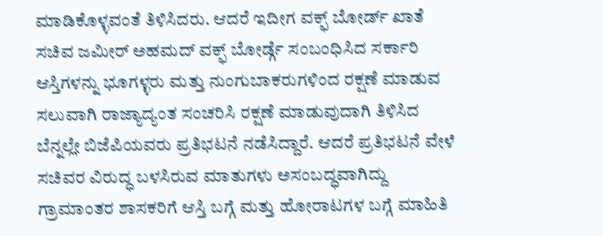ಮಾಡಿಕೊಳ್ಳವಂತೆ ತಿಳಿಸಿದರು. ಆದರೆ ಇದೀಗ ವಕ್ಫ್ ಬೋರ್ಡ್ ಖಾತೆ ಸಚಿವ ಜಮೀರ್ ಅಹಮದ್ ವಕ್ಫ್ ಬೋರ್ಡ್ಗೆ ಸಂಬಂಧಿಸಿದ ಸರ್ಕಾರಿ ಆಸ್ತಿಗಳನ್ನು ಭೂಗಳ್ಳರು ಮತ್ತು ನುಂಗುಬಾಕರುಗಳಿಂದ ರಕ್ಷಣೆ ಮಾಡುವ ಸಲುವಾಗಿ ರಾಜ್ಯಾದ್ಯಂತ ಸಂಚರಿಸಿ ರಕ್ಷಣೆ ಮಾಡುವುದಾಗಿ ತಿಳಿಸಿದ ಬೆನ್ನಲ್ಲೇ ಬಿಜೆಪಿಯವರು ಪ್ರತಿಭಟನೆ ನಡೆಸಿದ್ದಾರೆ. ಆದರೆ ಪ್ರತಿಭಟನೆ ವೇಳೆ ಸಚಿವರ ವಿರುದ್ಧ ಬಳಸಿರುವ ಮಾತುಗಳು ಅಸಂಬದ್ಧವಾಗಿದ್ದು ಗ್ರಾಮಾಂತರ ಶಾಸಕರಿಗೆ ಆಸ್ತಿ ಬಗ್ಗೆ ಮತ್ತು ಹೋರಾಟಗಳ ಬಗ್ಗೆ ಮಾಹಿತಿ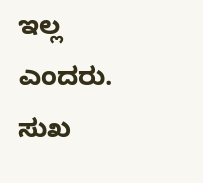ಇಲ್ಲ ಎಂದರು.
ಸುಖ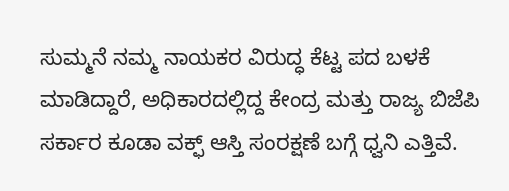ಸುಮ್ಮನೆ ನಮ್ಮ ನಾಯಕರ ವಿರುದ್ಧ ಕೆಟ್ಟ ಪದ ಬಳಕೆ ಮಾಡಿದ್ದಾರೆ, ಅಧಿಕಾರದಲ್ಲಿದ್ದ ಕೇಂದ್ರ ಮತ್ತು ರಾಜ್ಯ ಬಿಜೆಪಿ ಸರ್ಕಾರ ಕೂಡಾ ವಕ್ಫ್ ಆಸ್ತಿ ಸಂರಕ್ಷಣೆ ಬಗ್ಗೆ ಧ್ವನಿ ಎತ್ತಿವೆ.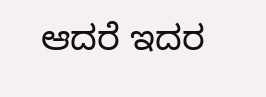ಆದರೆ ಇದರ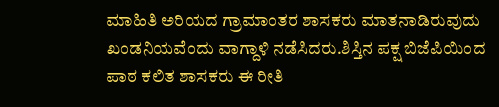ಮಾಹಿತಿ ಅರಿಯದ ಗ್ರಾಮಾಂತರ ಶಾಸಕರು ಮಾತನಾಡಿರುವುದು ಖಂಡನಿಯವೆಂದು ವಾಗ್ದಾಳಿ ನಡೆಸಿದರು.ಶಿಸ್ತಿನ ಪಕ್ಷ ಬಿಜೆಪಿಯಿಂದ ಪಾಠ ಕಲಿತ ಶಾಸಕರು ಈ ರೀತಿ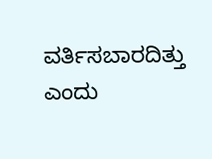ವರ್ತಿಸಬಾರದಿತ್ತು ಎಂದು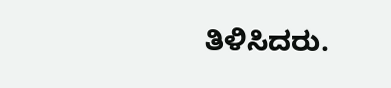ತಿಳಿಸಿದರು.